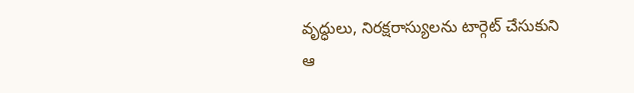వృద్ధులు, నిరక్షరాస్యులను టార్గెట్ చేసుకుని ఆ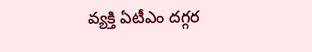వ్యక్తి ఏటీఎం దగ్గర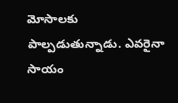మోసాలకు పాల్పడుతున్నాడు. ఎవరైనా సాయం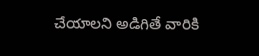చేయాలని అడిగితే వారికి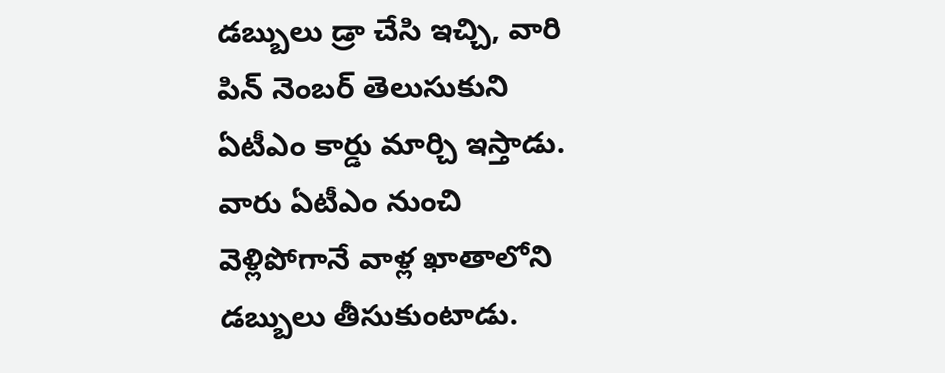డబ్బులు డ్రా చేసి ఇచ్చి, వారి పిన్ నెంబర్ తెలుసుకుని ఏటీఎం కార్డు మార్చి ఇస్తాడు. వారు ఏటీఎం నుంచి వెళ్లిపోగానే వాళ్ల ఖాతాలోని డబ్బులు తీసుకుంటాడు.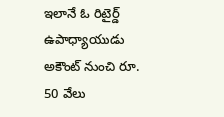ఇలానే ఓ రిటైర్డ్ ఉపాధ్యాయుడు అకౌంట్ నుంచి రూ. 50 వేలు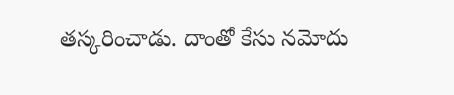తస్కరించాడు. దాంతో కేసు నమోదు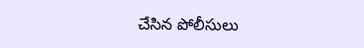చేసిన పోలీసులు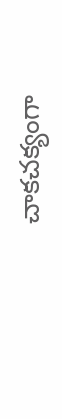చాకచక్యంగా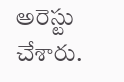అరెస్టు చేశారు.